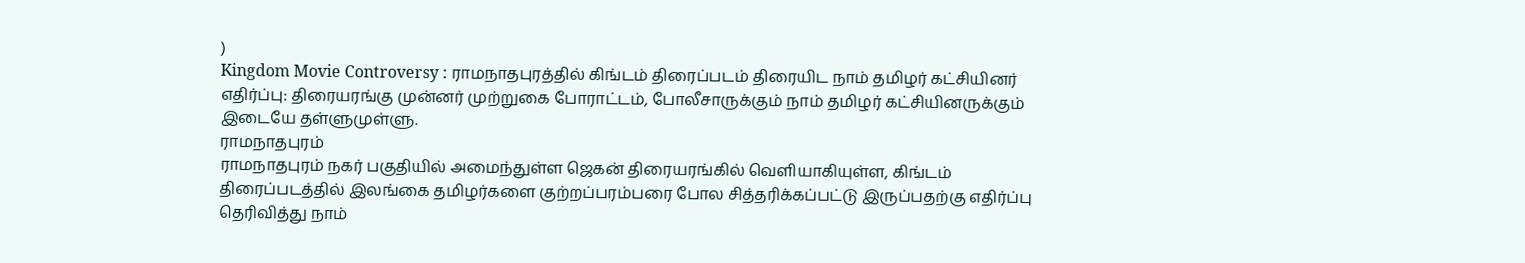)
Kingdom Movie Controversy : ராமநாதபுரத்தில் கிங்டம் திரைப்படம் திரையிட நாம் தமிழர் கட்சியினர் எதிர்ப்பு: திரையரங்கு முன்னர் முற்றுகை போராட்டம், போலீசாருக்கும் நாம் தமிழர் கட்சியினருக்கும் இடையே தள்ளுமுள்ளு.
ராமநாதபுரம்
ராமநாதபுரம் நகர் பகுதியில் அமைந்துள்ள ஜெகன் திரையரங்கில் வெளியாகியுள்ள, கிங்டம் திரைப்படத்தில் இலங்கை தமிழர்களை குற்றப்பரம்பரை போல சித்தரிக்கப்பட்டு இருப்பதற்கு எதிர்ப்பு தெரிவித்து நாம்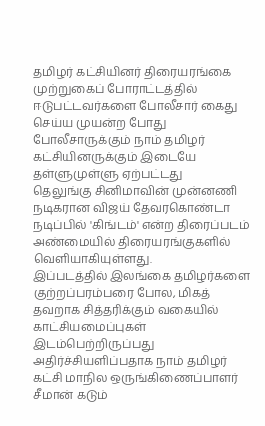தமிழர் கட்சியினர் திரையரங்கை முற்றுகைப் போராட்டத்தில் ஈடுபட்டவர்களை போலீசார் கைது செய்ய முயன்ற போது போலீசாருக்கும் நாம் தமிழர் கட்சியினருக்கும் இடையே தள்ளுமுள்ளு ஏற்பட்டது
தெலுங்கு சினிமாவின் முன்னணி நடிகரான விஜய் தேவரகொண்டா நடிப்பில் 'கிங்டம்' என்ற திரைப்படம் அண்மையில் திரையரங்குகளில் வெளியாகியுள்ளது.
இப்படத்தில் இலங்கை தமிழர்களை குற்றப்பரம்பரை போல, மிகத் தவறாக சித்தரிக்கும் வகையில் காட்சியமைப்புகள் இடம்பெற்றிருப்பது அதிர்ச்சியளிப்பதாக நாம் தமிழர் கட்சி மாநில ஒருங்கிணைப்பாளர் சீமான் கடும்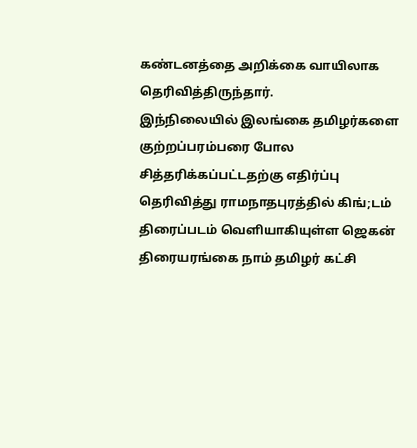கண்டனத்தை அறிக்கை வாயிலாக தெரிவித்திருந்தார்.
இந்நிலையில் இலங்கை தமிழர்களை குற்றப்பரம்பரை போல சித்தரிக்கப்பட்டதற்கு எதிர்ப்பு தெரிவித்து ராமநாதபுரத்தில் கிங்;டம் திரைப்படம் வெளியாகியுள்ள ஜெகன் திரையரங்கை நாம் தமிழர் கட்சி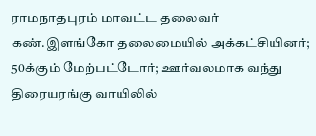ராமநாதபுரம் மாவட்ட தலைவர் கண்.இளங்கோ தலைமையில் அக்கட்சியினர்; 50க்கும் மேற்பட்டோர்; ஊர்வலமாக வந்து திரையரங்கு வாயிலில்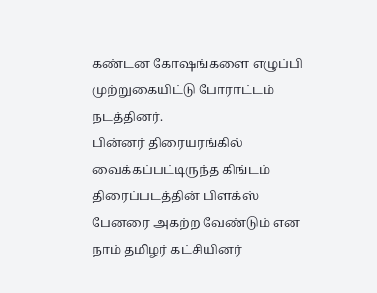கண்டன கோஷங்களை எழுப்பி முற்றுகையிட்டு போராட்டம் நடத்தினர்.
பின்னர் திரையரங்கில் வைக்கப்பட்டிருந்த கிங்டம் திரைப்படத்தின் பிளக்ஸ் பேனரை அகற்ற வேண்டும் என நாம் தமிழர் கட்சியினர்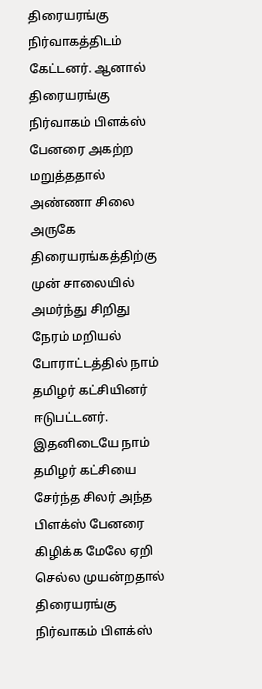திரையரங்கு நிர்வாகத்திடம் கேட்டனர். ஆனால் திரையரங்கு நிர்வாகம் பிளக்ஸ் பேனரை அகற்ற மறுத்ததால் அண்ணா சிலை அருகே திரையரங்கத்திற்கு முன் சாலையில் அமர்ந்து சிறிது நேரம் மறியல் போராட்டத்தில் நாம் தமிழர் கட்சியினர் ஈடுபட்டனர்.
இதனிடையே நாம் தமிழர் கட்சியை சேர்ந்த சிலர் அந்த பிளக்ஸ் பேனரை கிழிக்க மேலே ஏறி செல்ல முயன்றதால் திரையரங்கு நிர்வாகம் பிளக்ஸ்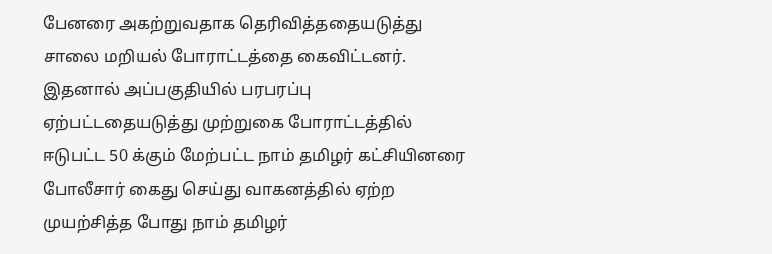பேனரை அகற்றுவதாக தெரிவித்ததையடுத்து சாலை மறியல் போராட்டத்தை கைவிட்டனர்.
இதனால் அப்பகுதியில் பரபரப்பு ஏற்பட்டதையடுத்து முற்றுகை போராட்டத்தில் ஈடுபட்ட 50 க்கும் மேற்பட்ட நாம் தமிழர் கட்சியினரை போலீசார் கைது செய்து வாகனத்தில் ஏற்ற முயற்சித்த போது நாம் தமிழர்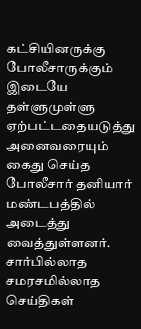கட்சியினருக்கு போலீசாருக்கும் இடையே தள்ளுமுள்ளு ஏற்பட்டதையடுத்து அனைவரையும் கைது செய்த போலீசார் தனியார் மண்டபத்தில் அடைத்து வைத்துள்ளனர்.
சார்பில்லாத சமரசமில்லாத செய்திகள்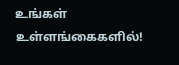உங்கள் உள்ளங்கைகளில்!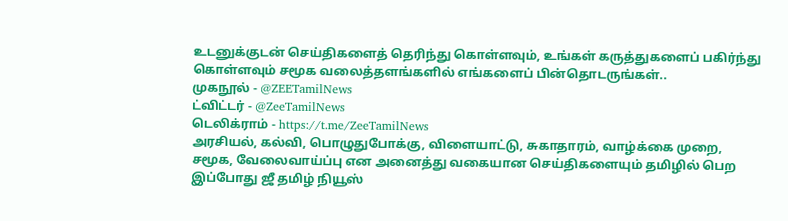உடனுக்குடன் செய்திகளைத் தெரிந்து கொள்ளவும், உங்கள் கருத்துகளைப் பகிர்ந்து கொள்ளவும் சமூக வலைத்தளங்களில் எங்களைப் பின்தொடருங்கள்..
முகநூல் - @ZEETamilNews
ட்விட்டர் - @ZeeTamilNews
டெலிக்ராம் - https://t.me/ZeeTamilNews
அரசியல், கல்வி, பொழுதுபோக்கு, விளையாட்டு, சுகாதாரம், வாழ்க்கை முறை, சமூக, வேலைவாய்ப்பு என அனைத்து வகையான செய்திகளையும் தமிழில் பெற இப்போது ஜீ தமிழ் நியூஸ்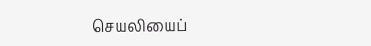செயலியைப்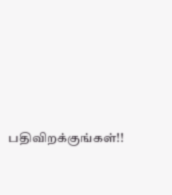பதிவிறக்குங்கள்!!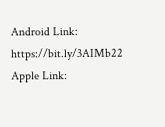Android Link: https://bit.ly/3AIMb22
Apple Link: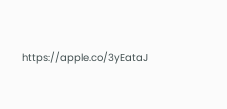https://apple.co/3yEataJ